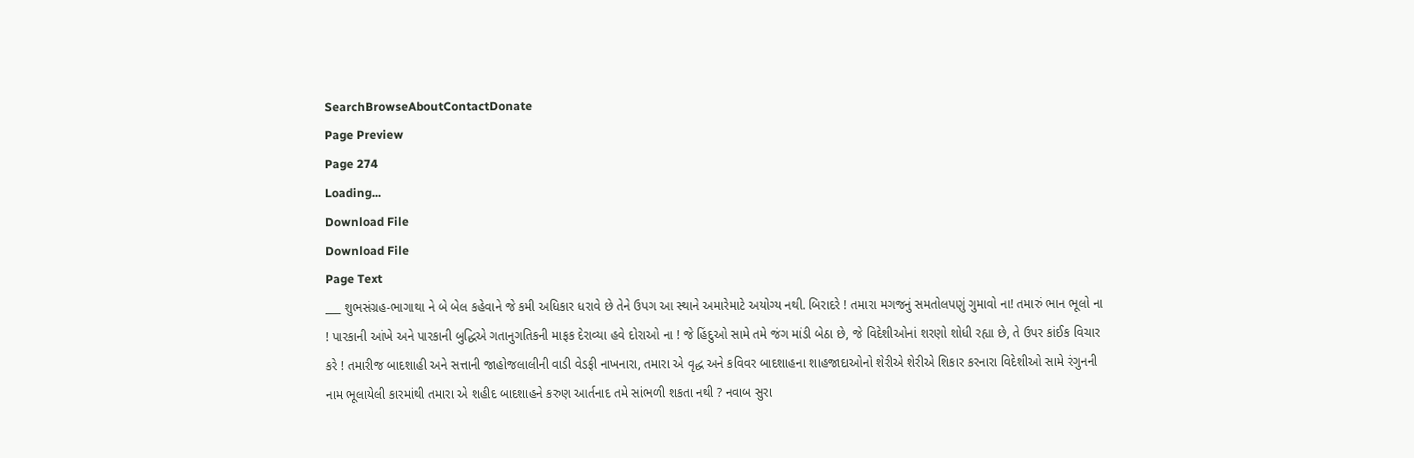SearchBrowseAboutContactDonate
Page Preview
Page 274
Loading...
Download File
Download File
Page Text
___ શુભસંગ્રહ-ભાગાથા ને બે બેલ કહેવાને જે કમી અધિકાર ધરાવે છે તેને ઉપગ આ સ્થાને અમારેમાટે અયોગ્ય નથી. બિરાદરે ! તમારા મગજનું સમતોલપણું ગુમાવો ના! તમારું ભાન ભૂલો ના ! પારકાની આંખે અને પારકાની બુદ્ધિએ ગતાનુગતિકની માફક દેરાવ્યા હવે દોરાઓ ના ! જે હિંદુઓ સામે તમે જંગ માંડી બેઠા છે, જે વિદેશીઓનાં શરણો શોધી રહ્યા છે, તે ઉપર કાંઈક વિચાર કરે ! તમારીજ બાદશાહી અને સત્તાની જાહોજલાલીની વાડી વેડફી નાખનારા, તમારા એ વૃદ્ધ અને કવિવર બાદશાહના શાહજાદાઓનો શેરીએ શેરીએ શિકાર કરનારા વિદેશીઓ સામે રંગુનની નામ ભૂલાયેલી કારમાંથી તમારા એ શહીદ બાદશાહને કરુણ આર્તનાદ તમે સાંભળી શકતા નથી ? નવાબ સુરા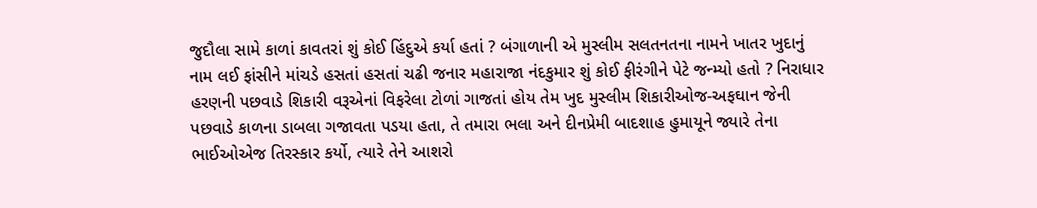જુદૌલા સામે કાળાં કાવતરાં શું કોઈ હિંદુએ કર્યા હતાં ? બંગાળાની એ મુસ્લીમ સલતનતના નામને ખાતર ખુદાનું નામ લઈ ફાંસીને માંચડે હસતાં હસતાં ચઢી જનાર મહારાજા નંદકુમાર શું કોઈ ફીરંગીને પેટે જન્મ્યો હતો ? નિરાધાર હરણની પછવાડે શિકારી વરૂએનાં વિફરેલા ટોળાં ગાજતાં હોય તેમ ખુદ મુસ્લીમ શિકારીઓજ-અફઘાન જેની પછવાડે કાળના ડાબલા ગજાવતા પડયા હતા, તે તમારા ભલા અને દીનપ્રેમી બાદશાહ હુમાયૂને જ્યારે તેના ભાઈઓએજ તિરસ્કાર કર્યો, ત્યારે તેને આશરો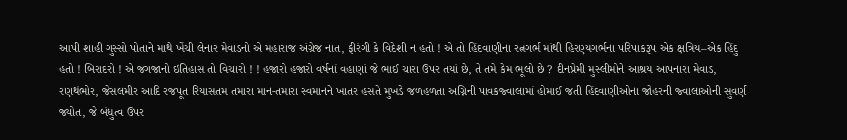આપી શાહી ગુસ્સો પોતાને માથે ખેંચી લેનાર મેવાડનો એ મહારાજ અંગ્રેજ નાત, ફીરંગી કે વિદેશી ન હતો ! એ તો હિંદવાણીના રત્નગર્ભ માંથી હિરણ્યગર્ભના પરિપાકરૂપ એક ક્ષત્રિય–એક હિંદુ હતો ! બિરાદરો ! એ જગજાનો ઇતિહાસ તો વિચારો ! ! હજારો હજારો વર્ષનાં વહાણાં જે ભાઈ ચારા ઉપર તયાં છે, તે તમે કેમ ભૂલો છે ? દીનપ્રેમી મુસ્લીમોને આશ્રય આપનારા મેવાડ, રણથંભોર, જેસલમીર આદિ રજપૂત રિયાસતમ તમારા માન-તમારા સ્વમાનને ખાતર હસતે મુખડે જળહળતા અગ્નિની પાવકજ્વાલામાં હોમાઈ જતી હિંદવાણીઓના જોહરની જ્વાલાઓની સુવર્ણ જ્યોત, જે બંધુત્વ ઉપર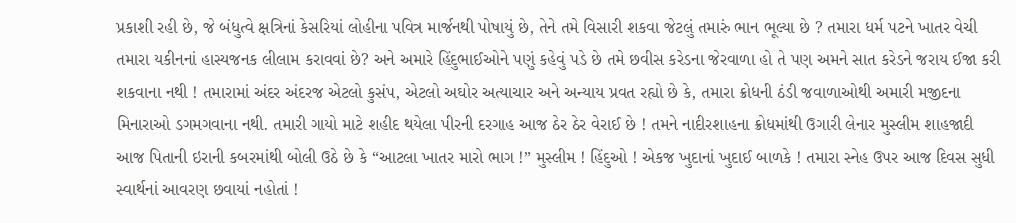પ્રકાશી રહી છે, જે બંધુત્વે ક્ષત્રિનાં કેસરિયાં લોહીના પવિત્ર માર્જનથી પોષાયું છે, તેને તમે વિસારી શકવા જેટલું તમારું ભાન ભૂલ્યા છે ? તમારા ધર્મ પટને ખાતર વેચી તમારા યકીનનાં હાસ્યજનક લીલામ કરાવવાં છે? અને અમારે હિંદુભાઈઓને પણું કહેવું પડે છે તમે છવીસ કરેડના જેરવાળા હો તે પણ અમને સાત કરેડને જરાય ઈજા કરી શકવાના નથી ! તમારામાં અંદર અંદરજ એટલો કુસંપ, એટલો અઘોર અત્યાચાર અને અન્યાય પ્રવત રહ્યો છે કે, તમારા ક્રોધની ઠંડી જવાળાઓથી અમારી મજીદના મિનારાઓ ડગમગવાના નથી. તમારી ગાયો માટે શહીદ થયેલા પીરની દરગાહ આજ ઠેર ઠેર વેરાઈ છે ! તમને નાદીરશાહના ક્રોધમાંથી ઉગારી લેનાર મુસ્લીમ શાહજાદી આજ પિતાની ઇરાની કબરમાંથી બોલી ઉઠે છે કે “આટલા ખાતર મારો ભાગ !” મુસ્લીમ ! હિંદુઓ ! એકજ ખુદાનાં ખુદાઈ બાળકે ! તમારા સ્નેહ ઉપર આજ દિવસ સુધી સ્વાર્થનાં આવરણ છવાયાં નહોતાં !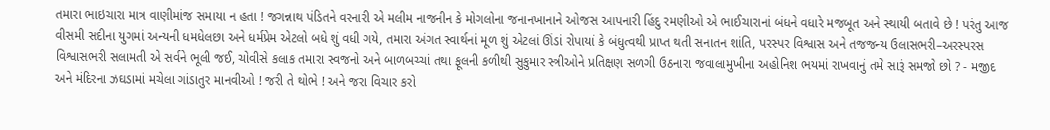તમારા ભાઇચારા માત્ર વાણીમાંજ સમાયા ન હતા ! જગન્નાથ પંડિતને વરનારી એ મલીમ નાજનીન કે મોગલોના જનાનખાનાને ઓજસ આપનારી હિંદુ રમણીઓ એ ભાઈચારાનાં બંધને વધારે મજબૂત અને સ્થાયી બતાવે છે ! પરંતુ આજ વીસમી સદીના યુગમાં અન્યની ધમધેલછા અને ધર્મપ્રેમ એટલો બધે શું વધી ગયે, તમારા અંગત સ્વાર્થનાં મૂળ શું એટલાં ઊંડાં રોપાયાં કે બંધુત્વથી પ્રાપ્ત થતી સનાતન શાંતિ, પરસ્પર વિશ્વાસ અને તજજન્ય ઉલાસભરી–અરસ્પરસ વિશ્વાસભરી સલામતી એ સર્વને ભૂલી જઈ, ચોવીસે કલાક તમારા સ્વજનો અને બાળબચ્ચાં તથા ફૂલની કળીથી સુકુમાર સ્ત્રીઓને પ્રતિક્ષણ સળગી ઉઠનારા જવાલામુખીના અહોનિશ ભયમાં રાખવાનું તમે સારૂં સમજો છો ? - મજીદ અને મંદિરના ઝઘડામાં મચેલા ગાંડાતુર માનવીઓ ! જરી તે થોભે ! અને જરા વિચાર કરો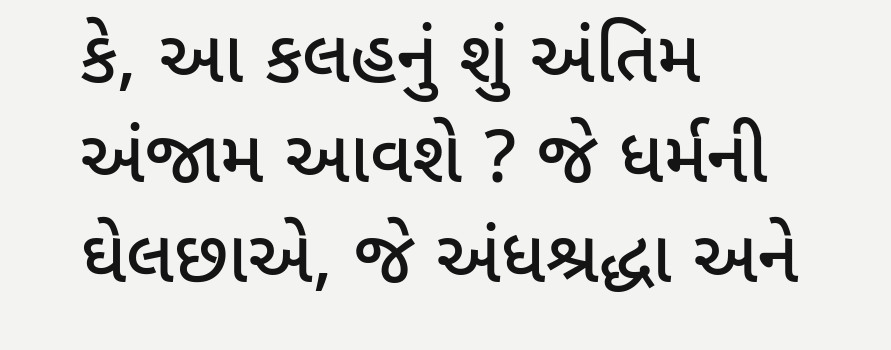કે, આ કલહનું શું અંતિમ અંજામ આવશે ? જે ધર્મની ઘેલછાએ, જે અંધશ્રદ્ધા અને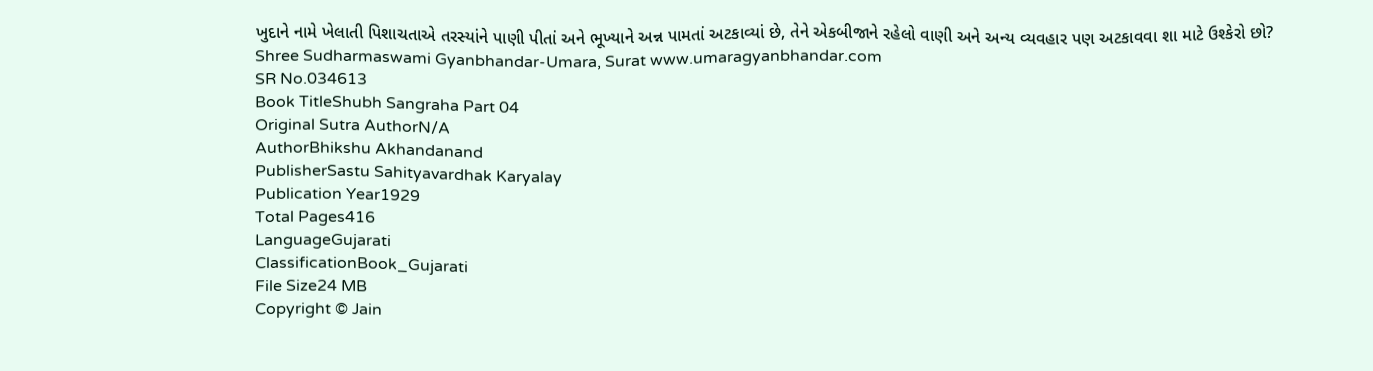ખુદાને નામે ખેલાતી પિશાચતાએ તરસ્યાંને પાણી પીતાં અને ભૂખ્યાને અન્ન પામતાં અટકાવ્યાં છે, તેને એકબીજાને રહેલો વાણી અને અન્ય વ્યવહાર પણ અટકાવવા શા માટે ઉશ્કેરો છો? Shree Sudharmaswami Gyanbhandar-Umara, Surat www.umaragyanbhandar.com
SR No.034613
Book TitleShubh Sangraha Part 04
Original Sutra AuthorN/A
AuthorBhikshu Akhandanand
PublisherSastu Sahityavardhak Karyalay
Publication Year1929
Total Pages416
LanguageGujarati
ClassificationBook_Gujarati
File Size24 MB
Copyright © Jain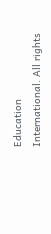Education International. All rights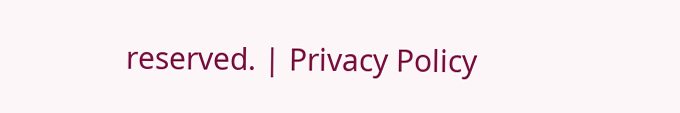reserved. | Privacy Policy